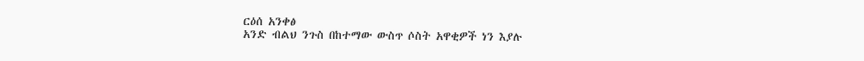ርዕሰ አንቀፅ
አንድ ብልህ ንጉስ በከተማው ውስጥ ሶስት አዋቂዎች ነን እያሉ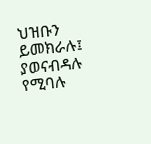ህዝቡን ይመክራሉ፤ ያወናብዳሉ የሚባሉ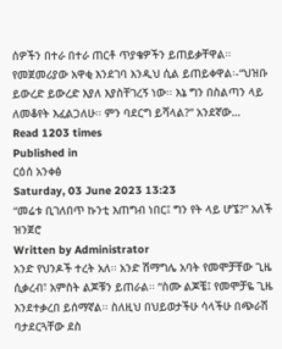ሰዎችን በተራ በተራ ጠርቶ ጥያቄዎችን ይጠይቃቸዋል፡፡ የመጀመሪያው አዋቂ እንደገባ እንዲህ ሲል ይጠይቀዋል፡-“ህዝቡ ይውረድ ይውረድ እያለ እያስቸገረኝ ነው፡፡ እኔ ግን በስልጣን ላይ ለመቆየት እፈልጋለሁ፡፡ ምን ባደርግ ይሻላል?” አንደኛው…
Read 1203 times
Published in
ርዕሰ አንቀፅ
Saturday, 03 June 2023 13:23
“መሬቱ ቢገለበጥ ኩንቲ እጠግብ ነበር፤ ግን የት ላይ ሆኜ?” አለች ዝንጀሮ
Written by Administrator
አንድ የህንዶች ተረት አለ፡፡ አንድ ሽማግሌ አባት የመሞቻቸው ጊዜ ሲቃረብ፣ አምስት ልጆቹን ይጠራል፡፡ “ስሙ ልጆቼ፤ የመሞቻዬ ጊዜ እንደተቃረበ ይሰማኛል፡፡ ስለዚህ በህይወታችሁ ሳላችሁ በጭራሽ ባታደርጓቸው ደስ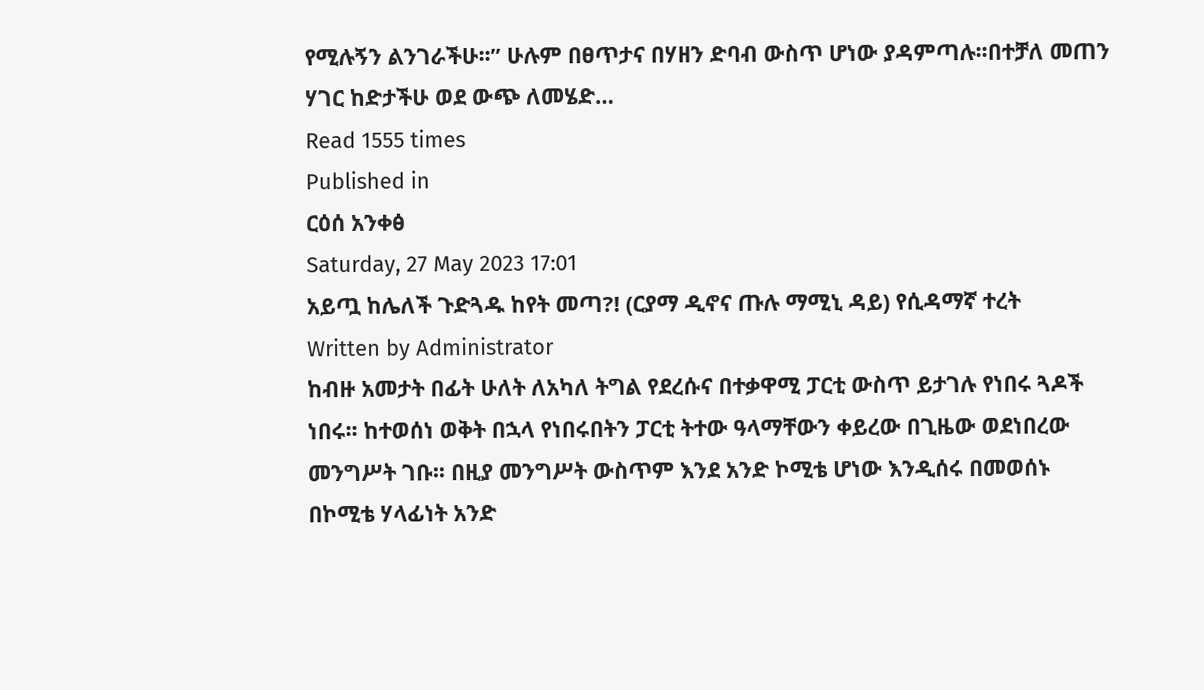የሚሉኝን ልንገራችሁ፡፡” ሁሉም በፀጥታና በሃዘን ድባብ ውስጥ ሆነው ያዳምጣሉ፡፡በተቻለ መጠን ሃገር ከድታችሁ ወደ ውጭ ለመሄድ…
Read 1555 times
Published in
ርዕሰ አንቀፅ
Saturday, 27 May 2023 17:01
አይጧ ከሌለች ጉድጓዱ ከየት መጣ?! (ርያማ ዲኖና ጡሉ ማሚኒ ዳይ) የሲዳማኛ ተረት
Written by Administrator
ከብዙ አመታት በፊት ሁለት ለአካለ ትግል የደረሱና በተቃዋሚ ፓርቲ ውስጥ ይታገሉ የነበሩ ጓዶች ነበሩ፡፡ ከተወሰነ ወቅት በኋላ የነበሩበትን ፓርቲ ትተው ዓላማቸውን ቀይረው በጊዜው ወደነበረው መንግሥት ገቡ፡፡ በዚያ መንግሥት ውስጥም እንደ አንድ ኮሚቴ ሆነው እንዲሰሩ በመወሰኑ በኮሚቴ ሃላፊነት አንድ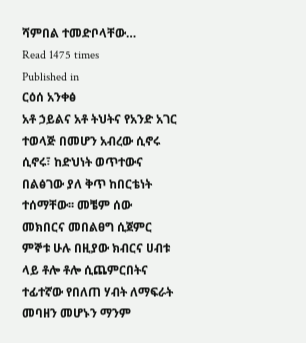ሻምበል ተመድቦላቸው…
Read 1475 times
Published in
ርዕሰ አንቀፅ
አቶ ኃይልና አቶ ትህትና የአንድ አገር ተወላጅ በመሆን አብረው ሲኖሩ ሲኖሩ፣ ከድህነት ወጥተውና በልፅገው ያለ ቅጥ ከበርቴነት ተሰማቸው፡፡ መቼም ሰው መክበርና መበልፀግ ሲጀምር ምኞቱ ሁሉ በዚያው ክብርና ሀብቱ ላይ ቶሎ ቶሎ ሲጨምርበትና ተፊተኛው የበለጠ ሃብት ለማፍራት መባዘን መሆኑን ማንም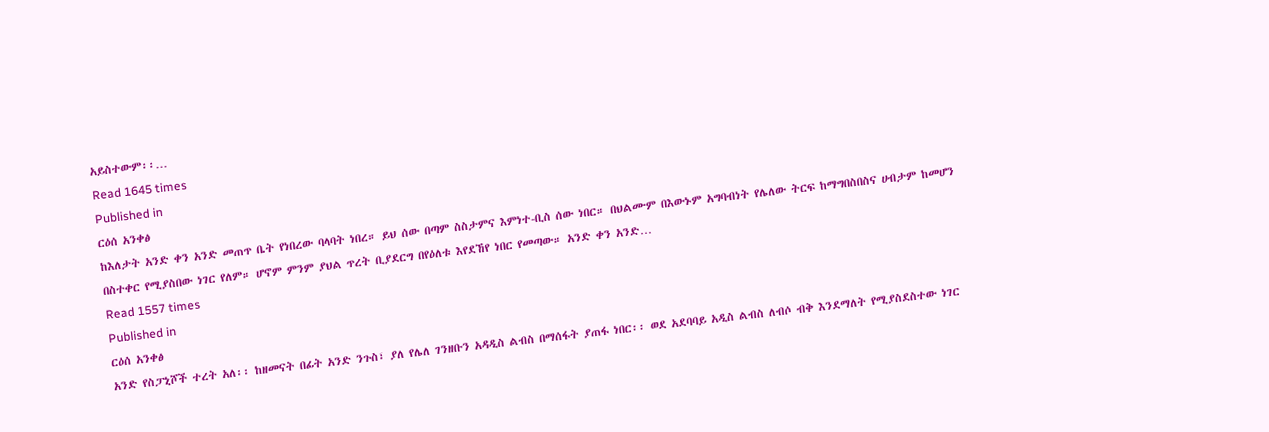አይስተውም፡፡…
Read 1645 times
Published in
ርዕሰ አንቀፅ
ከእለታት አንድ ቀን አንድ መጠጥ ቤት የነበረው ባላባት ነበረ። ይህ ሰው በጣም ስስታምና እምነተ-ቢስ ሰው ነበር። በህልሙም በእውኑም አግባብነት የሌለው ትርፍ ከማግበስበስና ሀብታም ከመሆን በስተቀር የሚያስበው ነገር የለም። ሆኖም ምንም ያህል ጥረት ቢያደርግ በየዕለቱ እየደኸየ ነበር የመጣው። አንድ ቀን አንድ…
Read 1557 times
Published in
ርዕሰ አንቀፅ
አንድ የስፓኒሾች ተረት አለ፡፡ ከዘመናት በፊት አንድ ንጉስ፣ ያለ የሌለ ገንዘቡን አዳዲስ ልብስ በማሰፋት ያጠፋ ነበር፡፡ ወደ አደባባይ አዲስ ልብስ ለብሶ ብቅ እንደማለት የሚያስደስተው ነገር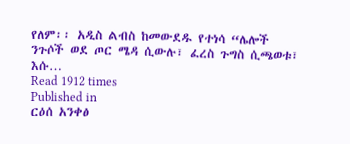የለም፡፡ አዲስ ልብስ ከመውደዱ የተነሳ “ሌሎች ንጉሶች ወደ ጦር ሜዳ ሲውሉ፣ ፈረስ ጉግስ ሲጫወቱ፣ እሱ…
Read 1912 times
Published in
ርዕሰ አንቀፅ